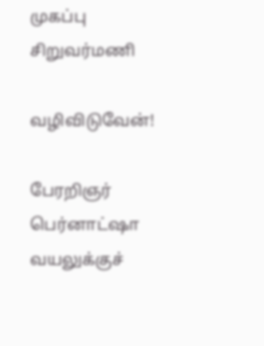முகப்பு
சிறுவர்மணி

வழிவிடுவேன்!

பேரறிஞர் பெர்னாட்ஷா வயலுக்குச்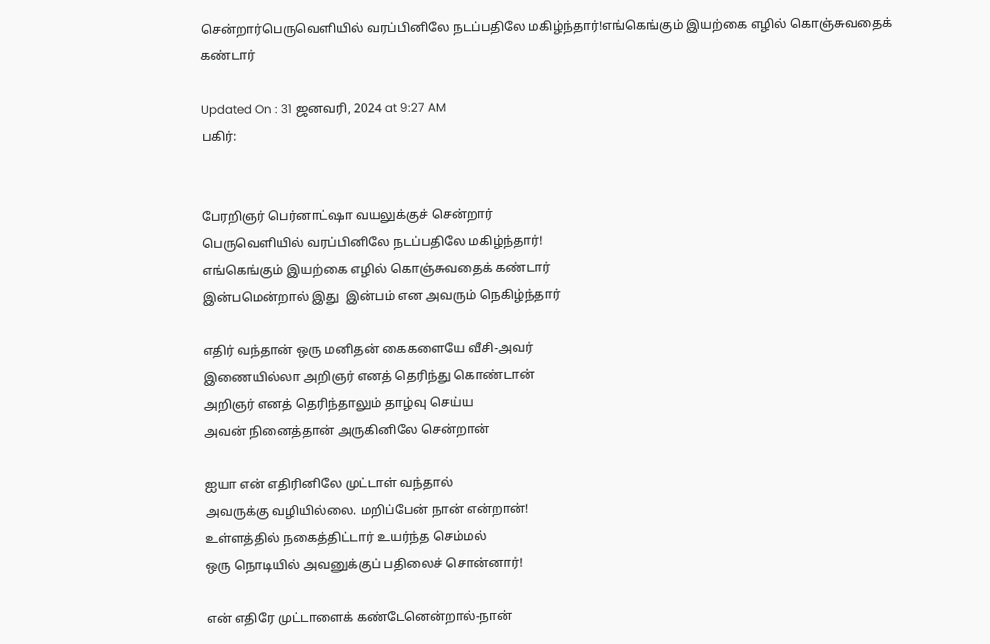சென்றார்பெருவெளியில் வரப்பினிலே நடப்பதிலே மகிழ்ந்தார்!எங்கெங்கும் இயற்கை எழில் கொஞ்சுவதைக் கண்டார்

Updated On : 31 ஜனவரி, 2024 at 9:27 AM
பகிர்:


பேரறிஞர் பெர்னாட்ஷா வயலுக்குச் சென்றார்
பெருவெளியில் வரப்பினிலே நடப்பதிலே மகிழ்ந்தார்!
எங்கெங்கும் இயற்கை எழில் கொஞ்சுவதைக் கண்டார்
இன்பமென்றால் இது  இன்பம் என அவரும் நெகிழ்ந்தார்

எதிர் வந்தான் ஒரு மனிதன் கைகளையே வீசி-அவர்
இணையில்லா அறிஞர் எனத் தெரிந்து கொண்டான்
அறிஞர் எனத் தெரிந்தாலும் தாழ்வு செய்ய
அவன் நினைத்தான் அருகினிலே சென்றான்

ஐயா என் எதிரினிலே முட்டாள் வந்தால்
அவருக்கு வழியில்லை. மறிப்பேன் நான் என்றான்!
உள்ளத்தில் நகைத்திட்டார் உயர்ந்த செம்மல்
ஒரு நொடியில் அவனுக்குப் பதிலைச் சொன்னார்!

என் எதிரே முட்டாளைக் கண்டேனென்றால்-நான்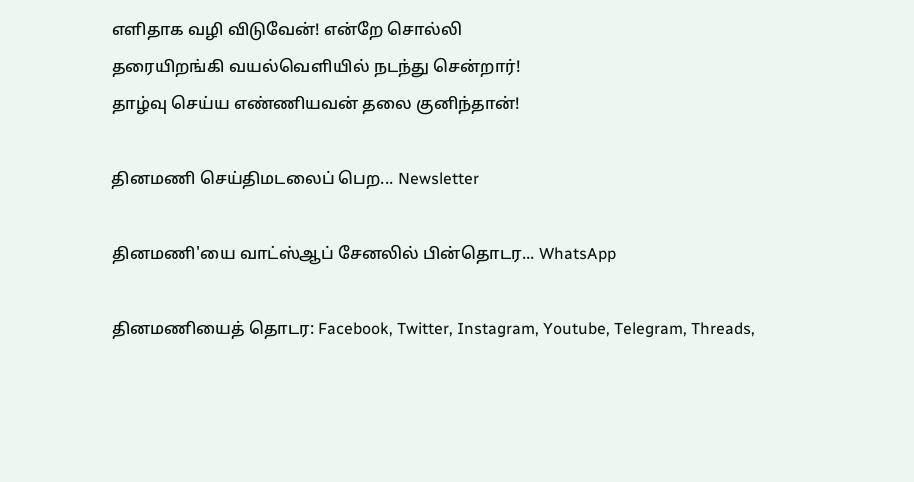எளிதாக வழி விடுவேன்! என்றே சொல்லி
தரையிறங்கி வயல்வெளியில் நடந்து சென்றார்!
தாழ்வு செய்ய எண்ணியவன் தலை குனிந்தான்!

தினமணி செய்திமடலைப் பெற... Newsletter

தினமணி'யை வாட்ஸ்ஆப் சேனலில் பின்தொடர... WhatsApp

தினமணியைத் தொடர: Facebook, Twitter, Instagram, Youtube, Telegram, Threads,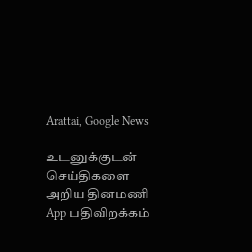Arattai, Google News

உடனுக்குடன் செய்திகளை அறிய தினமணி App பதிவிறக்கம்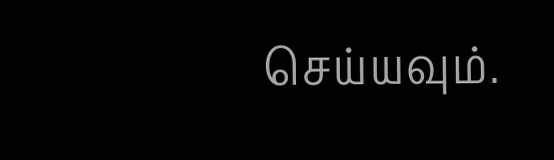செய்யவும்.